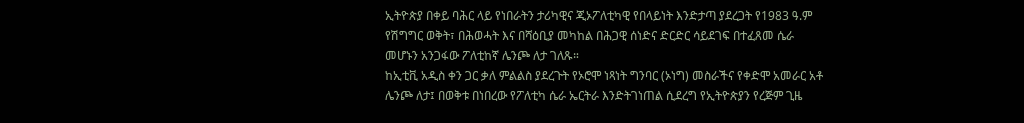ኢትዮጵያ በቀይ ባሕር ላይ የነበራትን ታሪካዊና ጂኦፖለቲካዊ የበላይነት እንድታጣ ያደረጋት የ1983 ዓ.ም የሽግግር ወቅት፣ በሕወሓት እና በሻዕቢያ መካከል በሕጋዊ ሰነድና ድርድር ሳይደገፍ በተፈጸመ ሴራ መሆኑን አንጋፋው ፖለቲከኛ ሌንጮ ለታ ገለጹ።
ከኢቲቪ አዲስ ቀን ጋር ቃለ ምልልስ ያደረጉት የኦሮሞ ነጻነት ግንባር (ኦነግ) መስራችና የቀድሞ አመራር አቶ ሌንጮ ለታ፤ በወቅቱ በነበረው የፖለቲካ ሴራ ኤርትራ እንድትገነጠል ሲደረግ የኢትዮጵያን የረጅም ጊዜ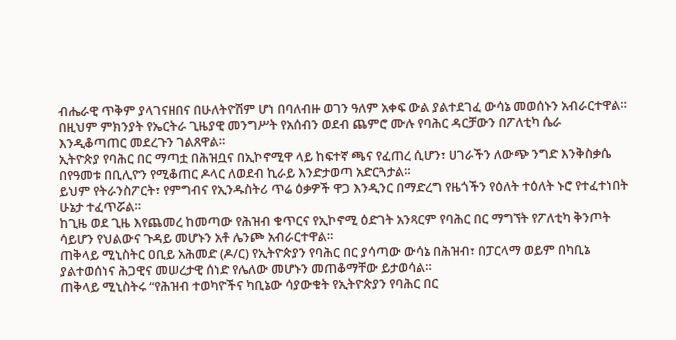ብሔራዊ ጥቅም ያላገናዘበና በሁለትዮሽም ሆነ በባለብዙ ወገን ዓለም አቀፍ ውል ያልተደገፈ ውሳኔ መወሰኑን አብራርተዋል።
በዚህም ምክንያት የኤርትራ ጊዜያዊ መንግሥት የአሰብን ወደብ ጨምሮ ሙሉ የባሕር ዳርቻውን በፖለቲካ ሴራ እንዲቆጣጠር መደረጉን ገልጸዋል።
ኢትዮጵያ የባሕር በር ማጣቷ በሕዝቧና በኢኮኖሚዋ ላይ ከፍተኛ ጫና የፈጠረ ሲሆን፣ ሀገራችን ለውጭ ንግድ እንቅስቃሴ በየዓመቱ በቢሊዮን የሚቆጠር ዶላር ለወደብ ኪራይ እንድታወጣ አድርጓታል።
ይህም የትራንስፖርት፣ የምግብና የኢንዱስትሪ ጥሬ ዕቃዎች ዋጋ እንዲንር በማድረግ የዜጎችን የዕለት ተዕለት ኑሮ የተፈተነበት ሁኔታ ተፈጥሯል።
ከጊዜ ወደ ጊዜ እየጨመረ ከመጣው የሕዝብ ቁጥርና የኢኮኖሚ ዕድገት አንጻርም የባሕር በር ማግኘት የፖለቲካ ቅንጦት ሳይሆን የህልውና ጉዳይ መሆኑን አቶ ሌንጮ አብራርተዋል።
ጠቅላይ ሚኒስትር ዐቢይ አሕመድ (ዶ/ር) የኢትዮጵያን የባሕር በር ያሳጣው ውሳኔ በሕዝብ፣ በፓርላማ ወይም በካቢኔ ያልተወሰነና ሕጋዊና መሠረታዊ ሰነድ የሌለው መሆኑን መጠቆማቸው ይታወሳል።
ጠቅላይ ሚኒስትሩ “የሕዝብ ተወካዮችና ካቢኔው ሳያውቁት የኢትዮጵያን የባሕር በር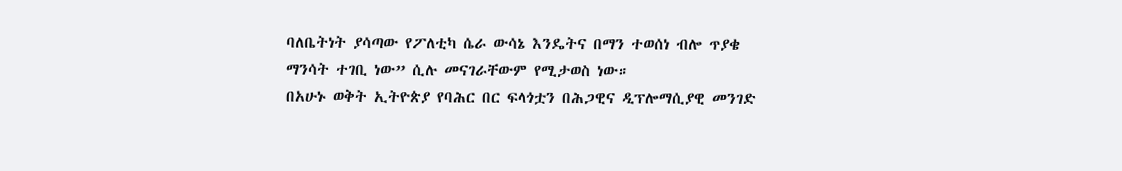ባለቤትነት ያሳጣው የፖለቲካ ሴራ ውሳኔ እንዴትና በማን ተወሰነ ብሎ ጥያቄ ማንሳት ተገቢ ነው” ሲሉ መናገራቸውም የሚታወስ ነው።
በአሁኑ ወቅት ኢትዮጵያ የባሕር በር ፍላጎቷን በሕጋዊና ዲፕሎማሲያዊ መንገድ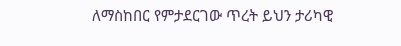ለማስከበር የምታደርገው ጥረት ይህን ታሪካዊ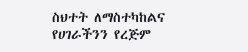ስህተት ለማስተካከልና የሀገራችንን የረጅም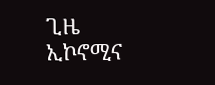ጊዜ ኢኮኖሚና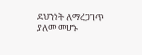ደህንነት ለማረጋገጥ ያለመ መሆኑ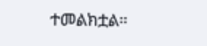ተመልክቷል።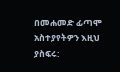በመሐመድ ፊጣሞ
አስተያየትዎን እዚህ ያስፍሩ: